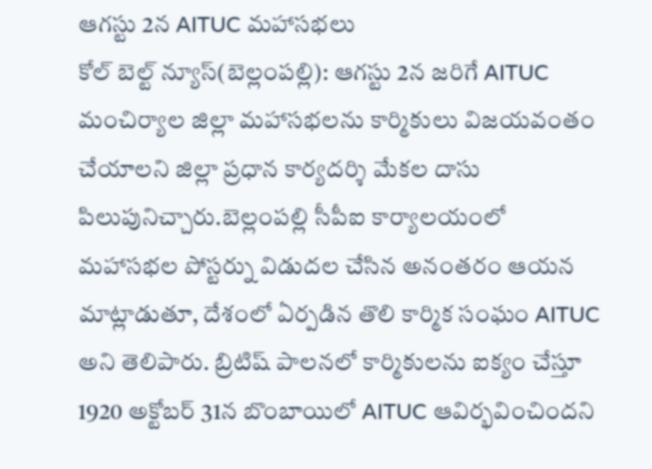ఆగస్టు 2న AITUC మహాసభలు
కోల్ బెల్ట్ న్యూస్(బెల్లంపల్లి): ఆగస్టు 2న జరిగే AITUC మంచిర్యాల జిల్లా మహాసభలను కార్మికులు విజయవంతం చేయాలని జిల్లా ప్రధాన కార్యదర్శి మేకల దాసు పిలుపునిచ్చారు.బెల్లంపల్లి సీపీఐ కార్యాలయంలో మహాసభల పోస్టర్ను విడుదల చేసిన అనంతరం ఆయన మాట్లాడుతూ, దేశంలో ఏర్పడిన తొలి కార్మిక సంఘం AITUC అని తెలిపారు. బ్రిటిష్ పాలనలో కార్మికులను ఐక్యం చేస్తూ 1920 అక్టోబర్ 31న బొంబాయిలో AITUC ఆవిర్భవించిందని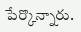పేర్కొన్నారు.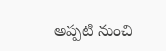అప్పటి నుంచి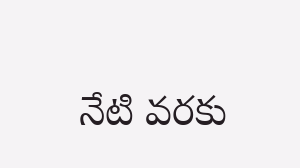నేటి వరకు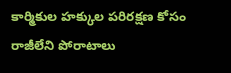కార్మికుల హక్కుల పరిరక్షణ కోసం రాజీలేని పోరాటాలు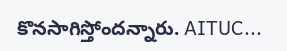కొనసాగిస్తోందన్నారు. AITUC...